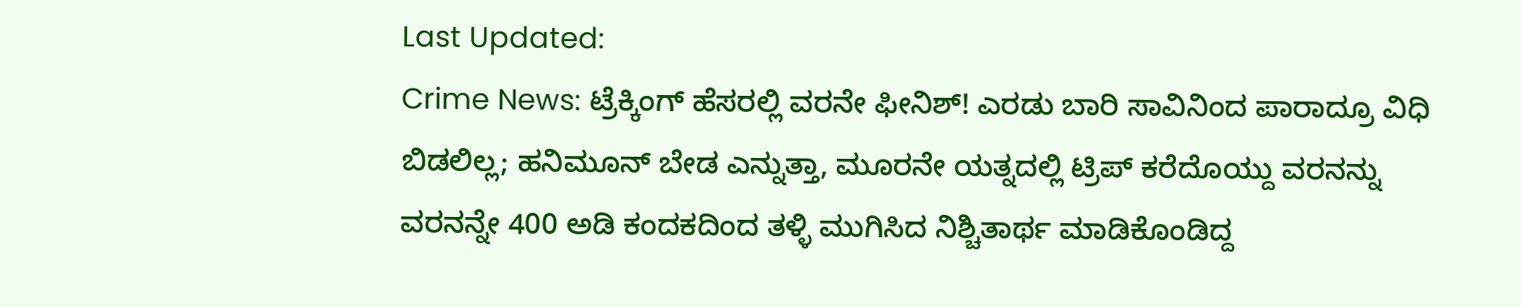Last Updated:
Crime News: ಟ್ರೆಕ್ಕಿಂಗ್ ಹೆಸರಲ್ಲಿ ವರನೇ ಫೀನಿಶ್! ಎರಡು ಬಾರಿ ಸಾವಿನಿಂದ ಪಾರಾದ್ರೂ ವಿಧಿ ಬಿಡಲಿಲ್ಲ; ಹನಿಮೂನ್ ಬೇಡ ಎನ್ನುತ್ತಾ, ಮೂರನೇ ಯತ್ನದಲ್ಲಿ ಟ್ರಿಪ್ ಕರೆದೊಯ್ದು ವರನನ್ನು ವರನನ್ನೇ 400 ಅಡಿ ಕಂದಕದಿಂದ ತಳ್ಳಿ ಮುಗಿಸಿದ ನಿಶ್ಚಿತಾರ್ಥ ಮಾಡಿಕೊಂಡಿದ್ದ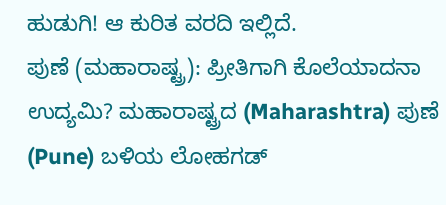ಹುಡುಗಿ! ಆ ಕುರಿತ ವರದಿ ಇಲ್ಲಿದೆ.
ಪುಣೆ (ಮಹಾರಾಷ್ಟ್ರ): ಪ್ರೀತಿಗಾಗಿ ಕೊಲೆಯಾದನಾ ಉದ್ಯಮಿ? ಮಹಾರಾಷ್ಟ್ರದ (Maharashtra) ಪುಣೆ (Pune) ಬಳಿಯ ಲೋಹಗಡ್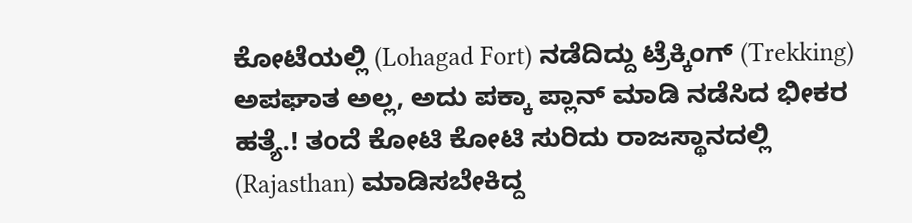ಕೋಟೆಯಲ್ಲಿ (Lohagad Fort) ನಡೆದಿದ್ದು ಟ್ರೆಕ್ಕಿಂಗ್ (Trekking) ಅಪಘಾತ ಅಲ್ಲ, ಅದು ಪಕ್ಕಾ ಪ್ಲಾನ್ ಮಾಡಿ ನಡೆಸಿದ ಭೀಕರ ಹತ್ಯೆ.! ತಂದೆ ಕೋಟಿ ಕೋಟಿ ಸುರಿದು ರಾಜಸ್ಥಾನದಲ್ಲಿ (Rajasthan) ಮಾಡಿಸಬೇಕಿದ್ದ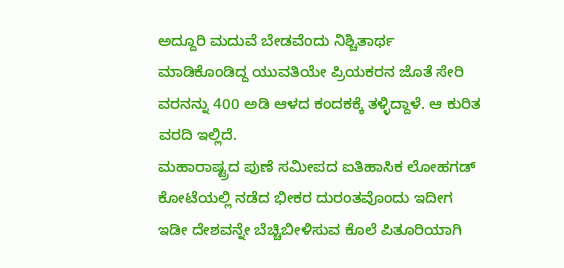ಅದ್ದೂರಿ ಮದುವೆ ಬೇಡವೆಂದು ನಿಶ್ಚಿತಾರ್ಥ ಮಾಡಿಕೊಂಡಿದ್ದ ಯುವತಿಯೇ ಪ್ರಿಯಕರನ ಜೊತೆ ಸೇರಿ ವರನನ್ನು 400 ಅಡಿ ಆಳದ ಕಂದಕಕ್ಕೆ ತಳ್ಳಿದ್ದಾಳೆ. ಆ ಕುರಿತ ವರದಿ ಇಲ್ಲಿದೆ.
ಮಹಾರಾಷ್ಟ್ರದ ಪುಣೆ ಸಮೀಪದ ಐತಿಹಾಸಿಕ ಲೋಹಗಡ್ ಕೋಟೆಯಲ್ಲಿ ನಡೆದ ಭೀಕರ ದುರಂತವೊಂದು ಇದೀಗ ಇಡೀ ದೇಶವನ್ನೇ ಬೆಚ್ಚಿಬೀಳಿಸುವ ಕೊಲೆ ಪಿತೂರಿಯಾಗಿ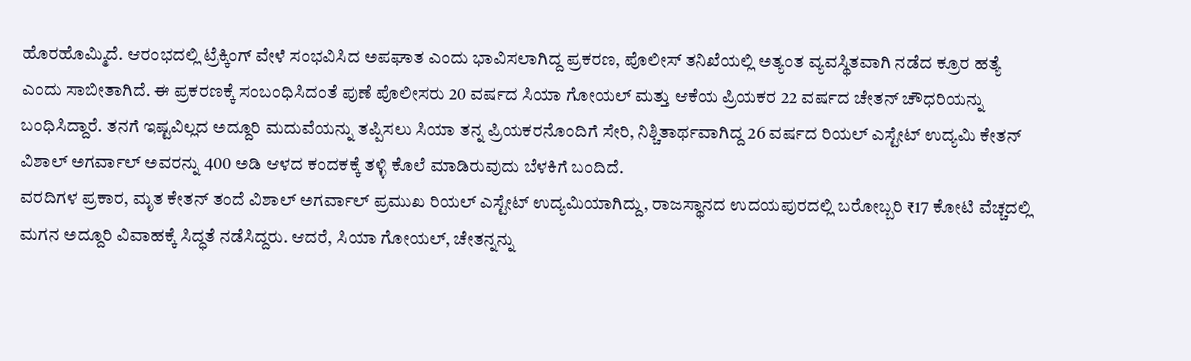ಹೊರಹೊಮ್ಮಿದೆ. ಆರಂಭದಲ್ಲಿ ಟ್ರೆಕ್ಕಿಂಗ್ ವೇಳೆ ಸಂಭವಿಸಿದ ಅಪಘಾತ ಎಂದು ಭಾವಿಸಲಾಗಿದ್ದ ಪ್ರಕರಣ, ಪೊಲೀಸ್ ತನಿಖೆಯಲ್ಲಿ ಅತ್ಯಂತ ವ್ಯವಸ್ಥಿತವಾಗಿ ನಡೆದ ಕ್ರೂರ ಹತ್ಯೆ ಎಂದು ಸಾಬೀತಾಗಿದೆ. ಈ ಪ್ರಕರಣಕ್ಕೆ ಸಂಬಂಧಿಸಿದಂತೆ ಪುಣೆ ಪೊಲೀಸರು 20 ವರ್ಷದ ಸಿಯಾ ಗೋಯಲ್ ಮತ್ತು ಆಕೆಯ ಪ್ರಿಯಕರ 22 ವರ್ಷದ ಚೇತನ್ ಚೌಧರಿಯನ್ನು ಬಂಧಿಸಿದ್ದಾರೆ. ತನಗೆ ಇಷ್ಟವಿಲ್ಲದ ಅದ್ದೂರಿ ಮದುವೆಯನ್ನು ತಪ್ಪಿಸಲು ಸಿಯಾ ತನ್ನ ಪ್ರಿಯಕರನೊಂದಿಗೆ ಸೇರಿ, ನಿಶ್ಚಿತಾರ್ಥವಾಗಿದ್ದ 26 ವರ್ಷದ ರಿಯಲ್ ಎಸ್ಟೇಟ್ ಉದ್ಯಮಿ ಕೇತನ್ ವಿಶಾಲ್ ಅಗರ್ವಾಲ್ ಅವರನ್ನು 400 ಅಡಿ ಆಳದ ಕಂದಕಕ್ಕೆ ತಳ್ಳಿ ಕೊಲೆ ಮಾಡಿರುವುದು ಬೆಳಕಿಗೆ ಬಂದಿದೆ.
ವರದಿಗಳ ಪ್ರಕಾರ, ಮೃತ ಕೇತನ್ ತಂದೆ ವಿಶಾಲ್ ಅಗರ್ವಾಲ್ ಪ್ರಮುಖ ರಿಯಲ್ ಎಸ್ಟೇಟ್ ಉದ್ಯಮಿಯಾಗಿದ್ದು, ರಾಜಸ್ಥಾನದ ಉದಯಪುರದಲ್ಲಿ ಬರೋಬ್ಬರಿ ₹17 ಕೋಟಿ ವೆಚ್ಚದಲ್ಲಿ ಮಗನ ಅದ್ದೂರಿ ವಿವಾಹಕ್ಕೆ ಸಿದ್ಧತೆ ನಡೆಸಿದ್ದರು. ಆದರೆ, ಸಿಯಾ ಗೋಯಲ್, ಚೇತನ್ನನ್ನು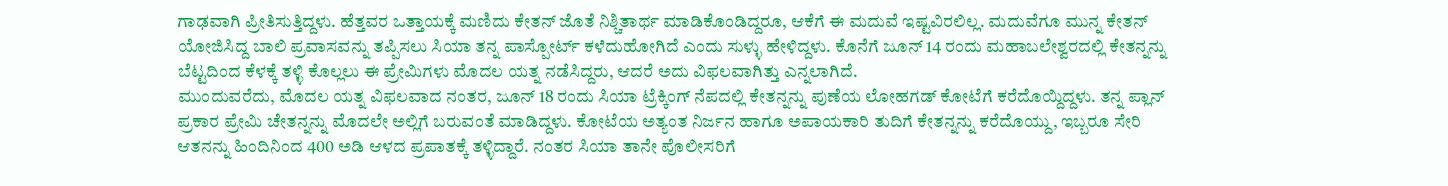ಗಾಢವಾಗಿ ಪ್ರೀತಿಸುತ್ತಿದ್ದಳು. ಹೆತ್ತವರ ಒತ್ತಾಯಕ್ಕೆ ಮಣಿದು ಕೇತನ್ ಜೊತೆ ನಿಶ್ಚಿತಾರ್ಥ ಮಾಡಿಕೊಂಡಿದ್ದರೂ, ಆಕೆಗೆ ಈ ಮದುವೆ ಇಷ್ಟವಿರಲಿಲ್ಲ. ಮದುವೆಗೂ ಮುನ್ನ ಕೇತನ್ ಯೋಜಿಸಿದ್ದ ಬಾಲಿ ಪ್ರವಾಸವನ್ನು ತಪ್ಪಿಸಲು ಸಿಯಾ ತನ್ನ ಪಾಸ್ಪೋರ್ಟ್ ಕಳೆದುಹೋಗಿದೆ ಎಂದು ಸುಳ್ಳು ಹೇಳಿದ್ದಳು. ಕೊನೆಗೆ ಜೂನ್ 14 ರಂದು ಮಹಾಬಲೇಶ್ವರದಲ್ಲಿ ಕೇತನ್ನನ್ನು ಬೆಟ್ಟದಿಂದ ಕೆಳಕ್ಕೆ ತಳ್ಳಿ ಕೊಲ್ಲಲು ಈ ಪ್ರೇಮಿಗಳು ಮೊದಲ ಯತ್ನ ನಡೆಸಿದ್ದರು, ಆದರೆ ಅದು ವಿಫಲವಾಗಿತ್ತು ಎನ್ನಲಾಗಿದೆ.
ಮುಂದುವರೆದು, ಮೊದಲ ಯತ್ನ ವಿಫಲವಾದ ನಂತರ, ಜೂನ್ 18 ರಂದು ಸಿಯಾ ಟ್ರೆಕ್ಕಿಂಗ್ ನೆಪದಲ್ಲಿ ಕೇತನ್ನನ್ನು ಪುಣೆಯ ಲೋಹಗಡ್ ಕೋಟೆಗೆ ಕರೆದೊಯ್ದಿದ್ದಳು. ತನ್ನ ಪ್ಲಾನ್ ಪ್ರಕಾರ ಪ್ರೇಮಿ ಚೇತನ್ನನ್ನು ಮೊದಲೇ ಅಲ್ಲಿಗೆ ಬರುವಂತೆ ಮಾಡಿದ್ದಳು. ಕೋಟೆಯ ಅತ್ಯಂತ ನಿರ್ಜನ ಹಾಗೂ ಅಪಾಯಕಾರಿ ತುದಿಗೆ ಕೇತನ್ನನ್ನು ಕರೆದೊಯ್ದು, ಇಬ್ಬರೂ ಸೇರಿ ಆತನನ್ನು ಹಿಂದಿನಿಂದ 400 ಅಡಿ ಆಳದ ಪ್ರಪಾತಕ್ಕೆ ತಳ್ಳಿದ್ದಾರೆ. ನಂತರ ಸಿಯಾ ತಾನೇ ಪೊಲೀಸರಿಗೆ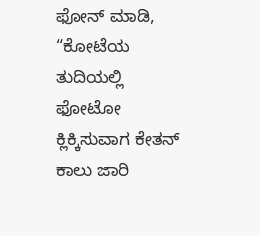ಫೋನ್ ಮಾಡಿ, “ಕೋಟೆಯ ತುದಿಯಲ್ಲಿ ಫೋಟೋ ಕ್ಲಿಕ್ಕಿಸುವಾಗ ಕೇತನ್ ಕಾಲು ಜಾರಿ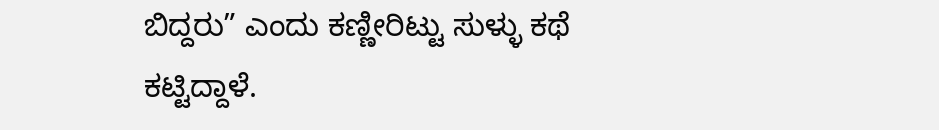ಬಿದ್ದರು” ಎಂದು ಕಣ್ಣೀರಿಟ್ಟು ಸುಳ್ಳು ಕಥೆ ಕಟ್ಟಿದ್ದಾಳೆ.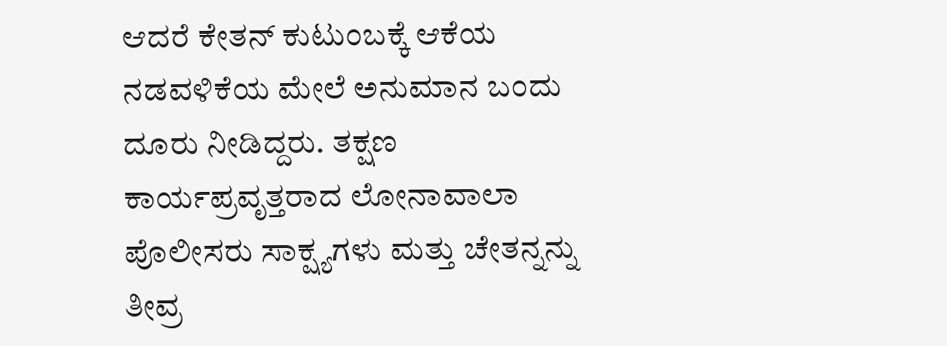ಆದರೆ ಕೇತನ್ ಕುಟುಂಬಕ್ಕೆ ಆಕೆಯ ನಡವಳಿಕೆಯ ಮೇಲೆ ಅನುಮಾನ ಬಂದು ದೂರು ನೀಡಿದ್ದರು. ತಕ್ಷಣ ಕಾರ್ಯಪ್ರವೃತ್ತರಾದ ಲೋನಾವಾಲಾ ಪೊಲೀಸರು ಸಾಕ್ಷ್ಯಗಳು ಮತ್ತು ಚೇತನ್ನನ್ನು ತೀವ್ರ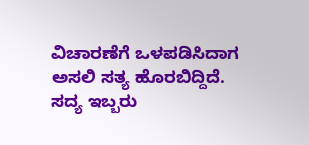ವಿಚಾರಣೆಗೆ ಒಳಪಡಿಸಿದಾಗ ಅಸಲಿ ಸತ್ಯ ಹೊರಬಿದ್ದಿದೆ. ಸದ್ಯ ಇಬ್ಬರು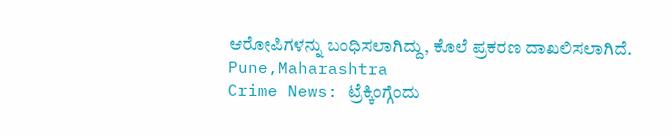ಆರೋಪಿಗಳನ್ನು ಬಂಧಿಸಲಾಗಿದ್ದು, ಕೊಲೆ ಪ್ರಕರಣ ದಾಖಲಿಸಲಾಗಿದೆ.
Pune,Maharashtra
Crime News: ಟ್ರೆಕ್ಕಿಂಗ್ಗೆಂದು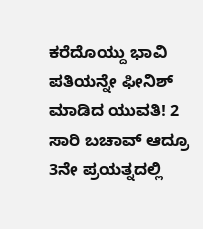ಕರೆದೊಯ್ದು ಭಾವಿ ಪತಿಯನ್ನೇ ಫೀನಿಶ್ ಮಾಡಿದ ಯುವತಿ! 2 ಸಾರಿ ಬಚಾವ್ ಆದ್ರೂ 3ನೇ ಪ್ರಯತ್ನದಲ್ಲಿ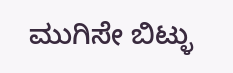ಮುಗಿಸೇ ಬಿಟ್ಳು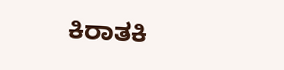ಕಿರಾತಕಿ